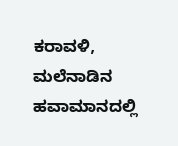ಕರಾವಳಿ, ಮಲೆನಾಡಿನ ಹವಾಮಾನದಲ್ಲಿ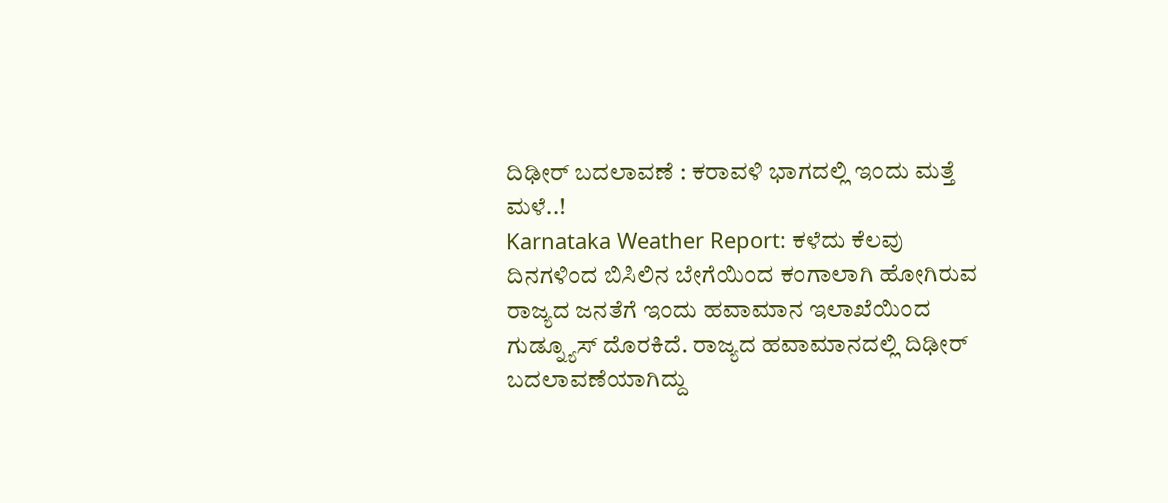ದಿಢೀರ್ ಬದಲಾವಣೆ : ಕರಾವಳಿ ಭಾಗದಲ್ಲಿ ಇಂದು ಮತ್ತೆ ಮಳೆ..!
Karnataka Weather Report: ಕಳೆದು ಕೆಲವು ದಿನಗಳಿಂದ ಬಿಸಿಲಿನ ಬೇಗೆಯಿಂದ ಕಂಗಾಲಾಗಿ ಹೋಗಿರುವ ರಾಜ್ಯದ ಜನತೆಗೆ ಇಂದು ಹವಾಮಾನ ಇಲಾಖೆಯಿಂದ ಗುಡ್ನ್ಯೂಸ್ ದೊರಕಿದೆ. ರಾಜ್ಯದ ಹವಾಮಾನದಲ್ಲಿ ದಿಢೀರ್ ಬದಲಾವಣೆಯಾಗಿದ್ದು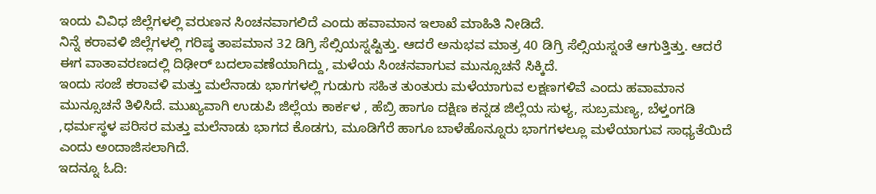ಇಂದು ವಿವಿಧ ಜಿಲ್ಲೆಗಳಲ್ಲಿ ವರುಣನ ಸಿಂಚನವಾಗಲಿದೆ ಎಂದು ಹವಾಮಾನ ಇಲಾಖೆ ಮಾಹಿತಿ ನೀಡಿದೆ.
ನಿನ್ನೆ ಕರಾವಳಿ ಜಿಲ್ಲೆಗಳಲ್ಲಿ ಗರಿಷ್ಠ ತಾಪಮಾನ 32 ಡಿಗ್ರಿ ಸೆಲ್ಸಿಯಸ್ನಷ್ಟಿತ್ತು. ಆದರೆ ಅನುಭವ ಮಾತ್ರ 40 ಡಿಗ್ರಿ ಸೆಲ್ಸಿಯಸ್ನಂತೆ ಆಗುತ್ತಿತ್ತು. ಆದರೆ ಈಗ ವಾತಾವರಣದಲ್ಲಿ ದಿಢೀರ್ ಬದಲಾವಣೆಯಾಗಿದ್ದು, ಮಳೆಯ ಸಿಂಚನವಾಗುವ ಮುನ್ಸೂಚನೆ ಸಿಕ್ಕಿದೆ.
ಇಂದು ಸಂಜೆ ಕರಾವಳಿ ಮತ್ತು ಮಲೆನಾಡು ಭಾಗಗಳಲ್ಲಿ ಗುಡುಗು ಸಹಿತ ತುಂತುರು ಮಳೆಯಾಗುವ ಲಕ್ಷಣಗಳಿವೆ ಎಂದು ಹವಾಮಾನ ಮುನ್ಸೂಚನೆ ತಿಳಿಸಿದೆ. ಮುಖ್ಯವಾಗಿ ಉಡುಪಿ ಜಿಲ್ಲೆಯ ಕಾರ್ಕಳ , ಹೆಬ್ರಿ ಹಾಗೂ ದಕ್ಷಿಣ ಕನ್ನಡ ಜಿಲ್ಲೆಯ ಸುಳ್ಯ, ಸುಬ್ರಮಣ್ಯ, ಬೆಳ್ತಂಗಡಿ ,ಧರ್ಮಸ್ಥಳ ಪರಿಸರ ಮತ್ತು ಮಲೆನಾಡು ಭಾಗದ ಕೊಡಗು, ಮೂಡಿಗೆರೆ ಹಾಗೂ ಬಾಳೆಹೊನ್ನೂರು ಭಾಗಗಳಲ್ಲೂ ಮಳೆಯಾಗುವ ಸಾಧ್ಯತೆಯಿದೆ ಎಂದು ಅಂದಾಜಿಸಲಾಗಿದೆ.
ಇದನ್ನೂ ಓದಿ: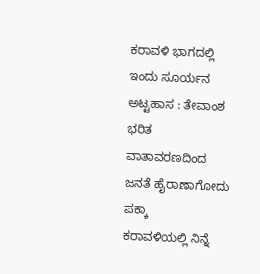ಕರಾವಳಿ ಭಾಗದಲ್ಲಿ ಇಂದು ಸೂರ್ಯನ ಅಟ್ಟಹಾಸ : ತೇವಾಂಶ ಭರಿತ ವಾತಾವರಣದಿಂದ ಜನತೆ ಹೈರಾಣಾಗೋದು ಪಕ್ಕಾ
ಕರಾವಳಿಯಲ್ಲಿ ನಿನ್ನೆ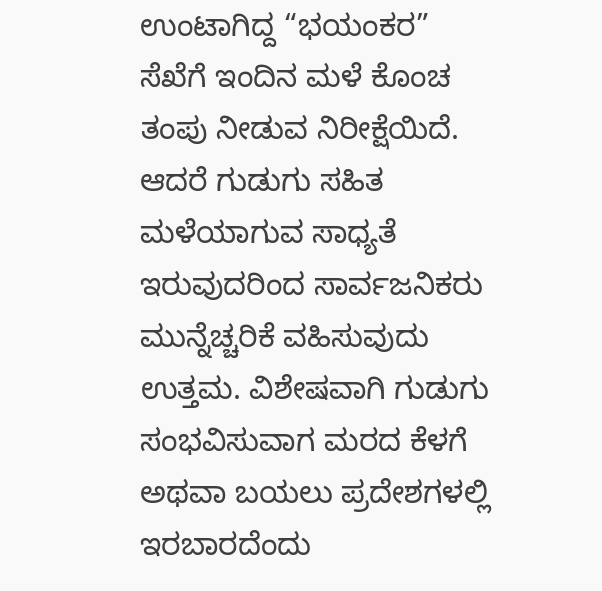ಉಂಟಾಗಿದ್ದ “ಭಯಂಕರ” ಸೆಖೆಗೆ ಇಂದಿನ ಮಳೆ ಕೊಂಚ ತಂಪು ನೀಡುವ ನಿರೀಕ್ಷೆಯಿದೆ. ಆದರೆ ಗುಡುಗು ಸಹಿತ ಮಳೆಯಾಗುವ ಸಾಧ್ಯತೆ ಇರುವುದರಿಂದ ಸಾರ್ವಜನಿಕರು ಮುನ್ನೆಚ್ಚರಿಕೆ ವಹಿಸುವುದು ಉತ್ತಮ. ವಿಶೇಷವಾಗಿ ಗುಡುಗು ಸಂಭವಿಸುವಾಗ ಮರದ ಕೆಳಗೆ ಅಥವಾ ಬಯಲು ಪ್ರದೇಶಗಳಲ್ಲಿ ಇರಬಾರದೆಂದು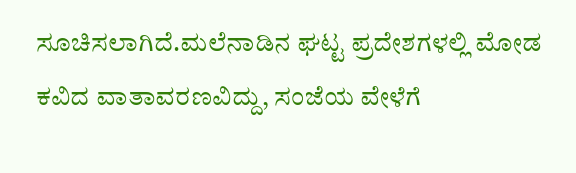ಸೂಚಿಸಲಾಗಿದೆ.ಮಲೆನಾಡಿನ ಘಟ್ಟ ಪ್ರದೇಶಗಳಲ್ಲಿ ಮೋಡ ಕವಿದ ವಾತಾವರಣವಿದ್ದು, ಸಂಜೆಯ ವೇಳೆಗೆ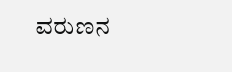ವರುಣನ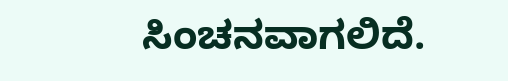ಸಿಂಚನವಾಗಲಿದೆ.